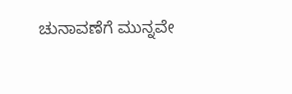ಚುನಾವಣೆಗೆ ಮುನ್ನವೇ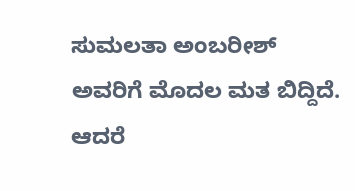ಸುಮಲತಾ ಅಂಬರೀಶ್ ಅವರಿಗೆ ಮೊದಲ ಮತ ಬಿದ್ದಿದೆ. ಆದರೆ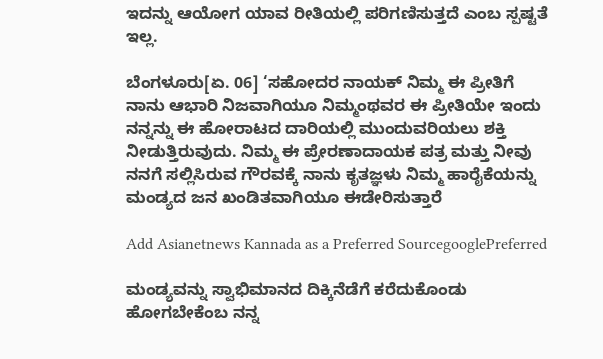ಇದನ್ನು ಆಯೋಗ ಯಾವ ರೀತಿಯಲ್ಲಿ ಪರಿಗಣಿಸುತ್ತದೆ ಎಂಬ ಸ್ಪಷ್ಟತೆ ಇಲ್ಲ.

ಬೆಂಗಳೂರು[ಏ. 06] ‘ಸಹೋದರ ನಾಯಕ್ ನಿಮ್ಮ ಈ ಪ್ರೀತಿಗೆ ನಾನು ಆಭಾರಿ ನಿಜವಾಗಿಯೂ ನಿಮ್ಮಂಥವರ ಈ ಪ್ರೀತಿಯೇ ಇಂದು ನನ್ನನ್ನು ಈ ಹೋರಾಟದ ದಾರಿಯಲ್ಲಿ ಮುಂದುವರಿಯಲು ಶಕ್ತಿ ನೀಡುತ್ತಿರುವುದು. ನಿಮ್ಮ ಈ ಪ್ರೇರಣಾದಾಯಕ ಪತ್ರ ಮತ್ತು ನೀವು ನನಗೆ ಸಲ್ಲಿಸಿರುವ ಗೌರವಕ್ಕೆ ನಾನು ಕೃತಜ್ಞಳು ನಿಮ್ಮ ಹಾರೈಕೆಯನ್ನು ಮಂಡ್ಯದ ಜನ ಖಂಡಿತವಾಗಿಯೂ ಈಡೇರಿಸುತ್ತಾರೆ

Add Asianetnews Kannada as a Preferred SourcegooglePreferred

ಮಂಡ್ಯವನ್ನು ಸ್ವಾಭಿಮಾನದ ದಿಕ್ಕಿನೆಡೆಗೆ ಕರೆದುಕೊಂಡು ಹೋಗಬೇಕೆಂಬ ನನ್ನ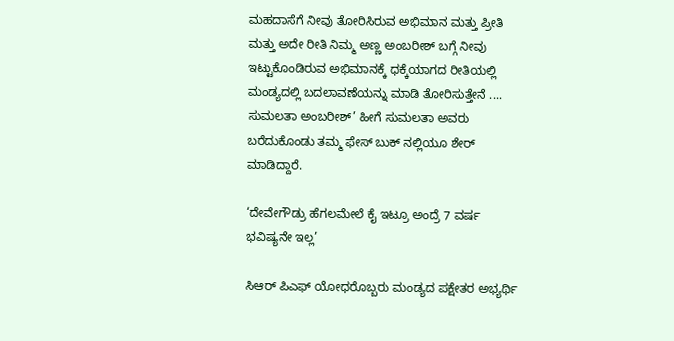ಮಹದಾಸೆಗೆ ನೀವು ತೋರಿಸಿರುವ ಅಭಿಮಾನ ಮತ್ತು ಪ್ರೀತಿ ಮತ್ತು ಅದೇ ರೀತಿ ನಿಮ್ಮ ಅಣ್ಣ ಅಂಬರೀಶ್ ಬಗ್ಗೆ ನೀವು ಇಟ್ಟುಕೊಂಡಿರುವ ಅಭಿಮಾನಕ್ಕೆ ಧಕ್ಕೆಯಾಗದ ರೀತಿಯಲ್ಲಿ ಮಂಡ್ಯದಲ್ಲಿ ಬದಲಾವಣೆಯನ್ನು ಮಾಡಿ ತೋರಿಸುತ್ತೇನೆ .... ಸುಮಲತಾ ಅಂಬರೀಶ್’ ಹೀಗೆ ಸುಮಲತಾ ಅವರು ಬರೆದುಕೊಂಡು ತಮ್ಮ ಫೇಸ್ ಬುಕ್ ನಲ್ಲಿಯೂ ಶೇರ್ ಮಾಡಿದ್ದಾರೆ.

‘ದೇವೇಗೌಡ್ರು ಹೆಗಲಮೇಲೆ ಕೈ ಇಟ್ರೂ ಅಂದ್ರೆ 7 ವರ್ಷ ಭವಿಷ್ಯನೇ ಇಲ್ಲ’

ಸಿಆರ್ ಪಿಎಫ್ ಯೋಧರೊಬ್ಬರು ಮಂಡ್ಯದ ಪಕ್ಷೇತರ ಅಭ್ಯರ್ಥಿ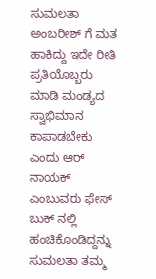ಸುಮಲತಾ ಅಂಬರೀಶ್‌ ಗೆ ಮತ ಹಾಕಿದ್ದು ಇದೇ ರೀತಿ ಪ್ರತಿಯೊಬ್ಬರು ಮಾಡಿ ಮಂಡ್ಯದ ಸ್ವಾಭಿಮಾನ ಕಾಪಾಡಬೇಕು ಎಂದು ಆರ್ ನಾಯಕ್ ಎಂಬುವರು ಫೇಸ್ ಬುಕ್ ನಲ್ಲಿ ಹಂಚಿಕೊಂಡಿದ್ದನ್ನು ಸುಮಲತಾ ತಮ್ಮ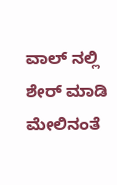ವಾಲ್ ನಲ್ಲಿ ಶೇರ್ ಮಾಡಿ ಮೇಲಿನಂತೆ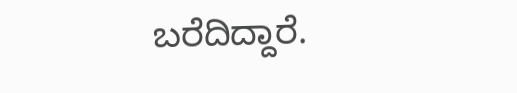ಬರೆದಿದ್ದಾರೆ.